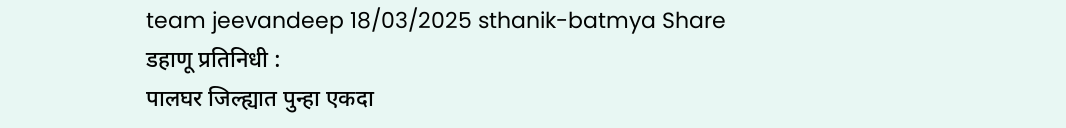team jeevandeep 18/03/2025 sthanik-batmya Share
डहाणू प्रतिनिधी :
पालघर जिल्ह्यात पुन्हा एकदा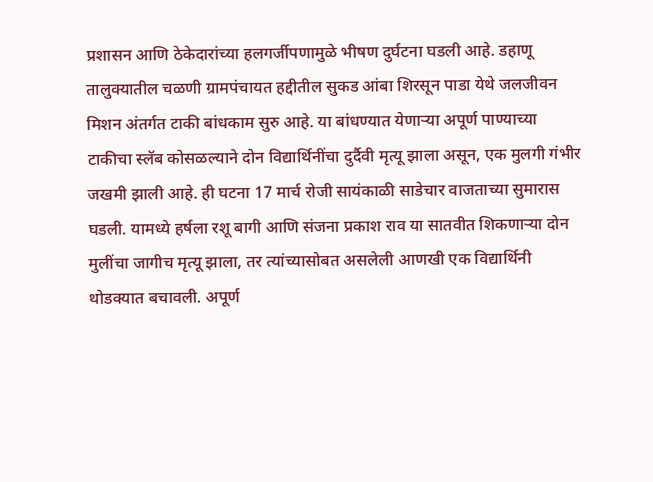प्रशासन आणि ठेकेदारांच्या हलगर्जीपणामुळे भीषण दुर्घटना घडली आहे. डहाणू तालुक्यातील चळणी ग्रामपंचायत हद्दीतील सुकड आंबा शिरसून पाडा येथे जलजीवन मिशन अंतर्गत टाकी बांधकाम सुरु आहे. या बांधण्यात येणाऱ्या अपूर्ण पाण्याच्या टाकीचा स्लॅब कोसळल्याने दोन विद्यार्थिनींचा दुर्दैवी मृत्यू झाला असून, एक मुलगी गंभीर जखमी झाली आहे. ही घटना 17 मार्च रोजी सायंकाळी साडेचार वाजताच्या सुमारास घडली. यामध्ये हर्षला रशू बागी आणि संजना प्रकाश राव या सातवीत शिकणाऱ्या दोन मुलींचा जागीच मृत्यू झाला, तर त्यांच्यासोबत असलेली आणखी एक विद्यार्थिनी थोडक्यात बचावली. अपूर्ण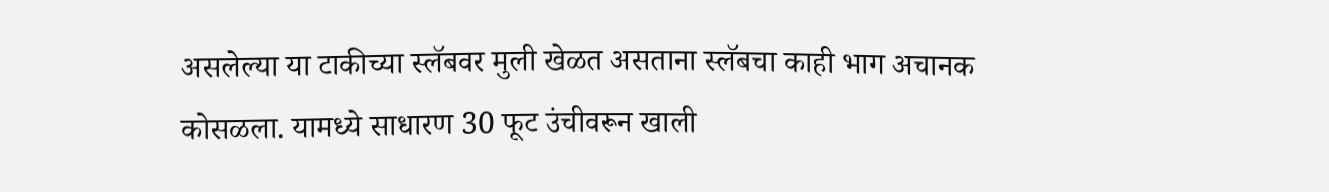असलेल्या या टाकीच्या स्लॅबवर मुली खेळत असताना स्लॅबचा काही भाग अचानक कोसळला. यामध्ये साधारण 30 फूट उंचीवरून खाली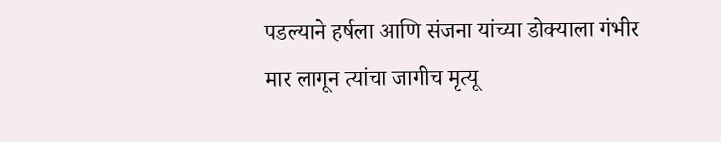पडल्याने हर्षला आणि संजना यांच्या डोक्याला गंभीर मार लागून त्यांचा जागीच मृत्यू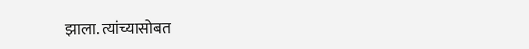झाला. त्यांच्यासोबत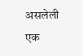असलेली एक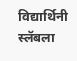विद्यार्थिनी स्लॅबला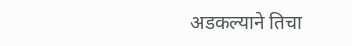अडकल्याने तिचा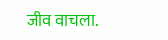जीव वाचला.